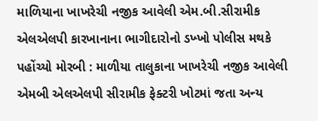માળિયાના ખાખરેચી નજીક આવેલી એમ.બી.સીરામીક એલએલપી કારખાનાના ભાગીદારોનો ડખ્ખો પોલીસ મથકે પહોંચ્યો મોરબી : માળીયા તાલુકાના ખાખરેચી નજીક આવેલી એમબી એલએલપી સીરામીક ફેક્ટરી ખોટમાં જતા અન્ય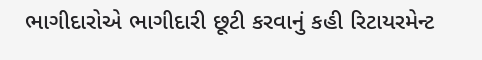ભાગીદારોએ ભાગીદારી છૂટી કરવાનું કહી રિટાયરમેન્ટ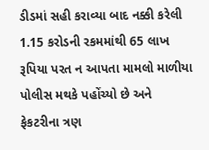ડીડમાં સહી કરાવ્યા બાદ નક્કી કરેલી 1.15 કરોડની રકમમાંથી 65 લાખ રૂપિયા પરત ન આપતા મામલો માળીયા પોલીસ મથકે પહોંચ્યો છે અને ફેકટરીના ત્રણ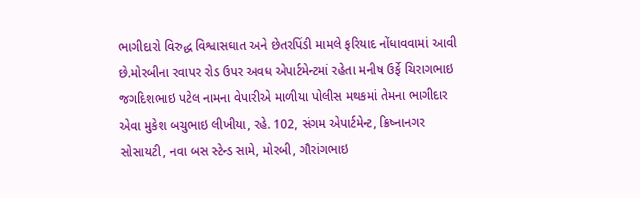ભાગીદારો વિરુદ્ધ વિશ્વાસઘાત અને છેતરપિંડી મામલે ફરિયાદ નોંધાવવામાં આવી છે.મોરબીના રવાપર રોડ ઉપર અવધ એપાર્ટમેન્ટમાં રહેતા મનીષ ઉર્ફે ચિરાગભાઇ જગદિશભાઇ પટેલ નામના વેપારીએ માળીયા પોલીસ મથકમાં તેમના ભાગીદાર એવા મુકેશ બચુભાઇ લીખીયા, રહે. 102, સંગમ એપાર્ટમેન્ટ, ક્રિષ્નાનગર સોસાયટી, નવા બસ સ્ટેન્ડ સામે, મોરબી, ગૌરાંગભાઇ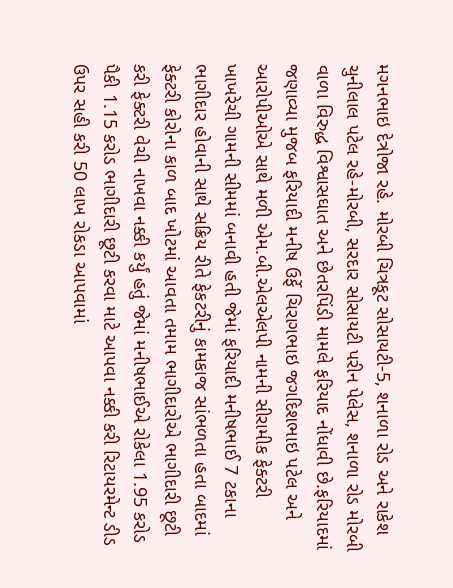મગનભાઇ દેત્રોજા રહે. મોરબી ચિત્રકૂટ સોસાયટી-5, શનાળા રોડ અને રાકેશ ચુનીલાલ પટેલ રહે-મોરબી, સરદાર સોસાયટી પરીન પેલેસ, શનાળા રોડ મોરબી વાળા વિરુદ્ધ વિશ્વાસઘાત અને છેતરપિંડી મામલે ફરિયાદ નોંધાવી છે.ફરિયાદમાં જણાવ્યા મુજબ ફરિયાદી મનીષ ઉર્ફે ચિરાગભાઇ જગદિશભાઇ પટેલ અને આરોપીઓએ સાથે મળી એમ.બી.એલએલપી નામની સીરામીક ફેક્ટરી ખાખરેચી ગામની સીમમાં બનાવી હતી જેમાં ફરિયાદી મનીષભાઈ 7 ટકાના ભાગીદાર હોવાની સાથે સક્રિય રીતે ફેકટરીનું કામકાજ સાંભળતા હતા બાદમાં ફેક્ટરી કોરોના કાળ બાદ ખોટમાં આવતા તમામ ભાગીદારોએ ભાગીદારી છૂટી કરી ફેક્ટરી વેચી નાખવા નક્કી કર્યું હતું જેમાં મનીષભાઈએ રોકેલા 1.95 કરોડ પૈકી 1.15 કરોડ ભાગીદારી છૂટી કરવા માટે આપવા નક્કી કરી રિટાયરમેન્ટ ડીડ ઉપર સહી કરી 50 લાખ રોકડા આપવામાં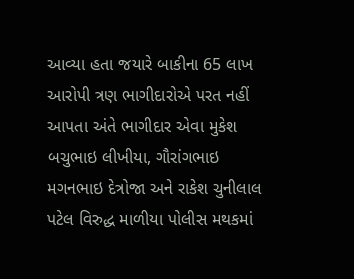આવ્યા હતા જયારે બાકીના 65 લાખ આરોપી ત્રણ ભાગીદારોએ પરત નહીં આપતા અંતે ભાગીદાર એવા મુકેશ બચુભાઇ લીખીયા, ગૌરાંગભાઇ મગનભાઇ દેત્રોજા અને રાકેશ ચુનીલાલ પટેલ વિરુદ્ધ માળીયા પોલીસ મથકમાં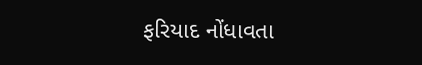ફરિયાદ નોંધાવતા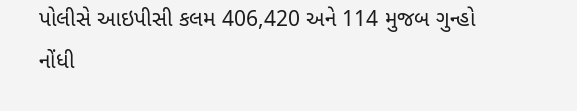પોલીસે આઇપીસી કલમ 406,420 અને 114 મુજબ ગુન્હો નોંધી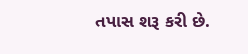તપાસ શરૂ કરી છે.